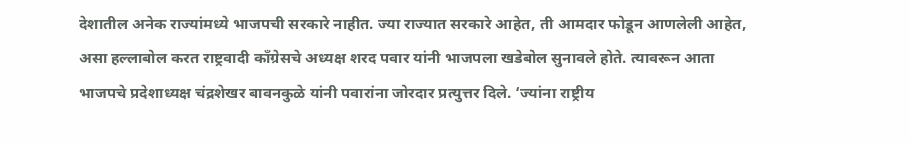देशातील अनेक राज्यांमध्ये भाजपची सरकारे नाहीत. ज्या राज्यात सरकारे आहेत, ती आमदार फोडून आणलेली आहेत, असा हल्लाबोल करत राष्ट्रवादी काँग्रेसचे अध्यक्ष शरद पवार यांनी भाजपला खडेबोल सुनावले होते. त्यावरून आता भाजपचे प्रदेशाध्यक्ष चंद्रशेखर बावनकुळे यांनी पवारांना जोरदार प्रत्युत्तर दिले. ‘ज्यांना राष्ट्रीय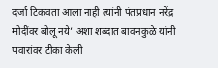दर्जा टिकवता आला नाही त्यांनी पंतप्रधान नरेंद्र मोदींवर बोलू नये’ अशा शब्दात बावनकुळे यांनी पवारांवर टीका केली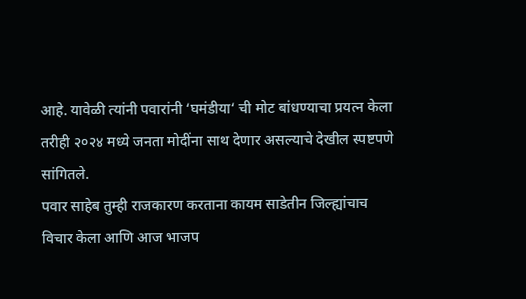आहे. यावेळी त्यांनी पवारांनी ‘घमंडीया‘ ची मोट बांधण्याचा प्रयत्न केला तरीही २०२४ मध्ये जनता मोदींना साथ देणार असल्याचे देखील स्पष्टपणे सांगितले.
पवार साहेब तुम्ही राजकारण करताना कायम साडेतीन जिल्ह्यांचाच विचार केला आणि आज भाजप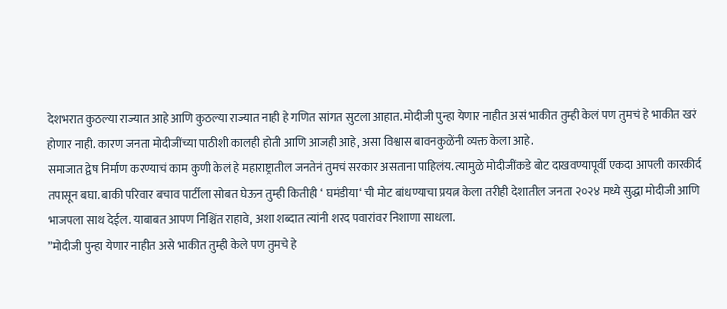देशभरात कुठल्या राज्यात आहे आणि कुठल्या राज्यात नाही हे गणित सांगत सुटला आहात. मोदीजी पुन्हा येणार नाहीत असं भाकीत तुम्ही केलं पण तुमचं हे भाकीत खरं होणार नाही. कारण जनता मोदीजींच्या पाठीशी कालही होती आणि आजही आहे, असा विश्वास बावनकुळेंनी व्यक्त केला आहे.
समाजात द्वेष निर्माण करण्याचं काम कुणी केलं हे महाराष्ट्रातील जनतेनं तुमचं सरकार असताना पाहिलंय. त्यामुळे मोदीजींकडे बोट दाखवण्यापूर्वी एकदा आपली कारकीर्द तपासून बघा. बाकी परिवार बचाव पार्टीला सोबत घेऊन तुम्ही कितीही ‘ घमंडीया‘ ची मोट बांधण्याचा प्रयत्न केला तरीही देशातील जनता २०२४ मध्ये सुद्धा मोदीजी आणि भाजपला साथ देईल. याबाबत आपण निश्चिंत राहावे, अशा शब्दात त्यांनी शरद पवारांवर निशाणा साधला.
”मोदीजी पुन्हा येणार नाहीत असे भाकीत तुम्ही केले पण तुमचे हे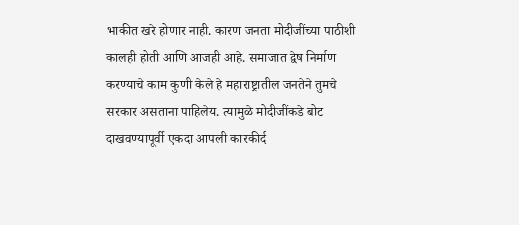भाकीत खरे होणार नाही. कारण जनता मोदीजींच्या पाठीशी कालही होती आणि आजही आहे. समाजात द्वेष निर्माण करण्याचे काम कुणी केले हे महाराष्ट्रातील जनतेने तुमचे सरकार असताना पाहिलेय. त्यामुळे मोदीजींकडे बोट दाखवण्यापूर्वी एकदा आपली कारकीर्द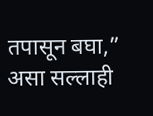तपासून बघा,” असा सल्लाही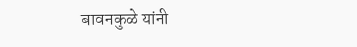बावनकुळे यांनी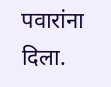पवारांना दिला.